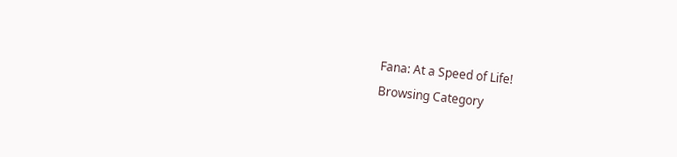Fana: At a Speed of Life!
Browsing Category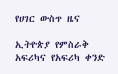የሀገር ውስጥ ዜና

ኢትዮጵያ የምስራቅ አፍሪካና የአፍሪካ ቀንድ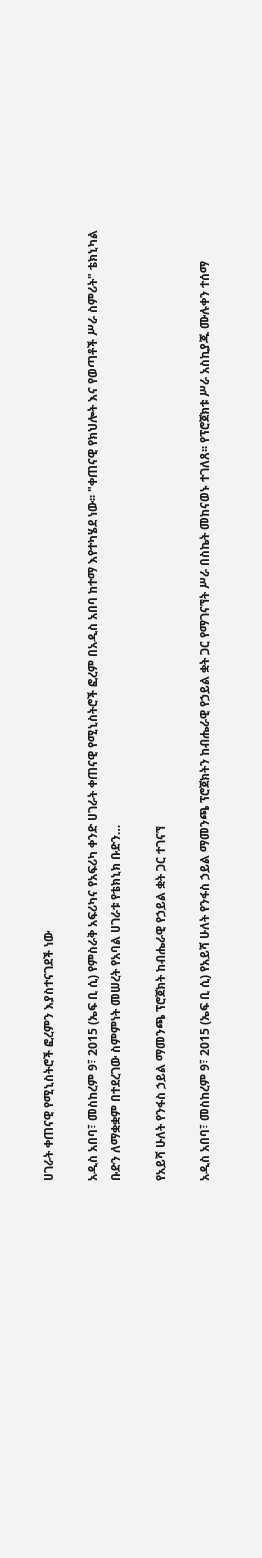ሀገራት ቀጠናዊ የሚኒስትሮች ፎረምን እያስተናገደች ነው

አዲስ አበባ፣ መስከረም 9፣ 2015 (ኤፍ ቢ ሲ) የምስራቅ አፍሪካና የአፍሪካ ቀንድ ሀገራት ቀጠናዊ የሚኒስትሮች ፎረም በአዲስ አበባ ከተማ እየተካሄደ ነው፡፡ "ቀጠናዊ የክህሎት እና የወጣቶች ሥራ ስምሪት" ቴክኒካል ቡድን ለማቋቋም በተደረገው ስምምነት መሠረት የአባል ሀገራቱ የቴክኒክ ቡድን…

የአይሻ ሁለት የንፋስ ኃይል ማመንጫ ፕሮጀክት ከብሔራዊ የኃይል ቋት ጋር ተገናኘ

አዲስ አበባ፣ መስከረም 9፣ 2015 (ኤፍ ቢ ሲ) የአይሻ ሁለት የንፋስ ኃይል ማመንጫ ፕሮጀክትን ከብሔራዊ የኃይል ቋት ጋር የማገናኘት ሥራ በስኬት መከናወኑ ተገለጸ፡፡ የፕሮጀክቱ ሥራ አስኪያጁ ሙሉቀን ተሰማ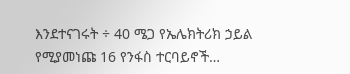እንደተናገሩት ÷ 40 ሜጋ የኤሌክትሪክ ኃይል የሚያመነጩ 16 የንፋስ ተርባይኖች…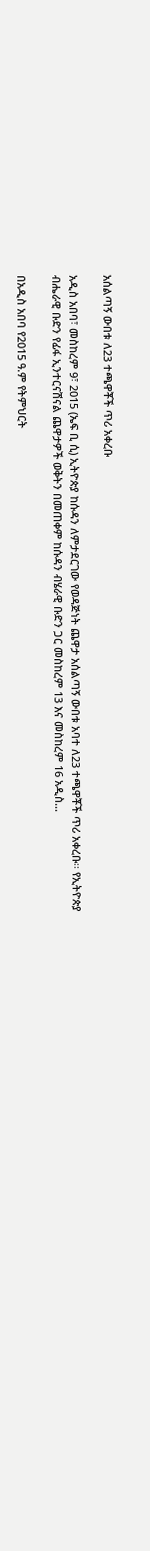አሰልጣኝ ውበቱ ለ23 ተጫዋቾች ጥሪ አቀረቡ

አዲስ አበባ፣ መስከረም 9፣ 2015 (ኤፍ ቢ ሲ) ኢትዮጵያ ከሱዳን ለምታደርገው የወዳጅነት ጨዋታ አሰልጣኝ ውበቱ አባተ ለ23 ተጫዋቾች ጥሪ አቀረቡ፡፡ የኢትዮጵያ ብሔራዊ ቡድን የፊፋ ኢንተርናሽናል ጨዋታዎች ወቅትን በመጠቀም ከሱዳን ብሄራዊ ቡድን ጋር መስከረም 13 እና መስከረም 16 አዲስ…

በአዲስ አበባ የ2015 ዓ.ም የትምህርት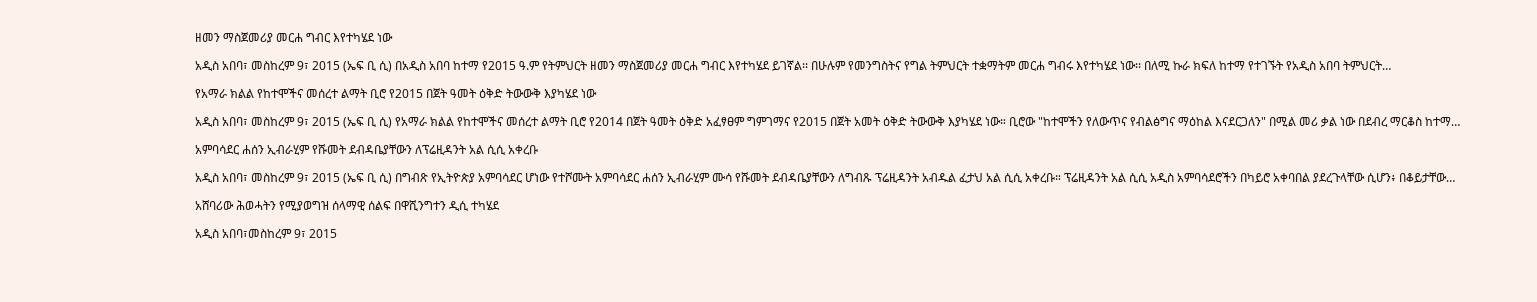ዘመን ማስጀመሪያ መርሐ ግብር እየተካሄደ ነው

አዲስ አበባ፣ መስከረም 9፣ 2015 (ኤፍ ቢ ሲ) በአዲስ አበባ ከተማ የ2015 ዓ.ም የትምህርት ዘመን ማስጀመሪያ መርሐ ግብር እየተካሄደ ይገኛል፡፡ በሁሉም የመንግስትና የግል ትምህርት ተቋማትም መርሐ ግብሩ እየተካሄደ ነው፡፡ በለሚ ኩራ ክፍለ ከተማ የተገኙት የአዲስ አበባ ትምህርት…

የአማራ ክልል የከተሞችና መሰረተ ልማት ቢሮ የ2015 በጀት ዓመት ዕቅድ ትውውቅ እያካሄደ ነው

አዲስ አበባ፣ መስከረም 9፣ 2015 (ኤፍ ቢ ሲ) የአማራ ክልል የከተሞችና መሰረተ ልማት ቢሮ የ2014 በጀት ዓመት ዕቅድ አፈፃፀም ግምገማና የ2015 በጀት አመት ዕቅድ ትውውቅ እያካሄደ ነው። ቢሮው "ከተሞችን የለውጥና የብልፅግና ማዕከል እናደርጋለን" በሚል መሪ ቃል ነው በደብረ ማርቆስ ከተማ…

አምባሳደር ሐሰን ኢብራሂም የሹመት ደብዳቤያቸውን ለፕሬዚዳንት አል ሲሲ አቀረቡ

አዲስ አበባ፣ መስከረም 9፣ 2015 (ኤፍ ቢ ሲ) በግብጽ የኢትዮጵያ አምባሳደር ሆነው የተሾሙት አምባሳደር ሐሰን ኢብራሂም ሙሳ የሹመት ደብዳቤያቸውን ለግብጹ ፕሬዚዳንት አብዱል ፈታህ አል ሲሲ አቀረቡ። ፕሬዚዳንት አል ሲሲ አዲስ አምባሳደሮችን በካይሮ አቀባበል ያደረጉላቸው ሲሆን፥ በቆይታቸው…

አሸባሪው ሕወሓትን የሚያወግዝ ሰላማዊ ሰልፍ በዋሺንግተን ዲሲ ተካሄደ

አዲስ አበባ፣መስከረም 9፣ 2015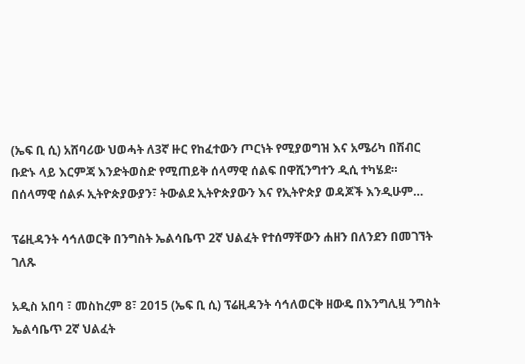(ኤፍ ቢ ሲ) አሸባሪው ህወሓት ለ3ኛ ዙር የከፈተውን ጦርነት የሚያወግዝ እና አሜሪካ በሽብር ቡድኑ ላይ እርምጃ እንድትወስድ የሚጠይቅ ሰላማዊ ሰልፍ በዋሺንግተን ዲሲ ተካሄደ። በሰላማዊ ሰልፉ ኢትዮጵያውያን፣ ትውልደ ኢትዮጵያውን እና የኢትዮጵያ ወዳጆች እንዲሁም…

ፕሬዚዳንት ሳኅለወርቅ በንግስት ኤልሳቤጥ 2ኛ ህልፈት የተሰማቸውን ሐዘን በለንደን በመገኘት ገለጹ

አዲስ አበባ ፣ መስከረም 8፣ 2015 (ኤፍ ቢ ሲ) ፕሬዚዳንት ሳኅለወርቅ ዘውዴ በእንግሊዟ ንግስት ኤልሳቤጥ 2ኛ ህልፈት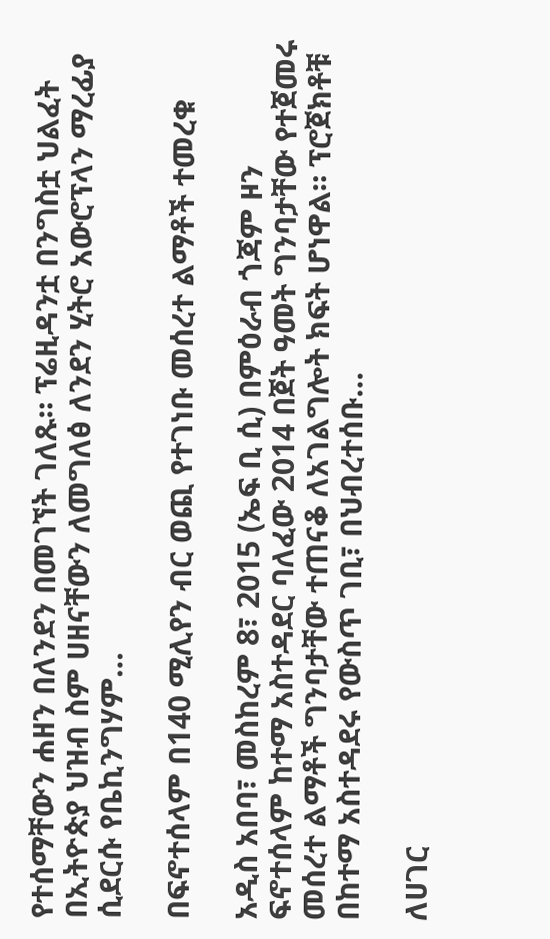የተሰማቸውን ሐዘን በለንደን በመገኘት ገለጹ። ፕሬዚዳንቷ በንግስቷ ህልፈት በኢትዮጵያ ህዝብ ስም ሀዘናቸውን ለመግለፅ ለንደን ሂትሮ አውሮፕላን ማረፊያ ሲደርሱ የቤኪንግሃም…

በፍኖተሰላም በ140 ሚሊየን ብር ወጪ የተገነቡ መሰረተ ልማቶች ተመረቁ

አዲስ አበባ፣ መስከረም 8፣ 2015 (ኤፍ ቢ ሲ) በምዕራብ ጎጃም ዞን ፍኖተሰላም ከተማ አስተዳደር ባለፈው 2014 በጀት ዓመት ግንባታቸው የተጀመሩ መሰረተ ልማቶች ግንባታቸው ተጠናቆ ለአገልግሎት ክፍት ሆነዋል። ፕሮጀክቶቹ በከተማ አስተዳደሩ የውስጥ ገቢ፣ በህብረተሰቡ…

ለሀገር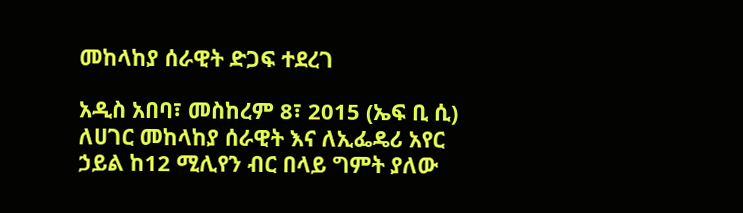መከላከያ ሰራዊት ድጋፍ ተደረገ

አዲስ አበባ፣ መስከረም 8፣ 2015 (ኤፍ ቢ ሲ) ለሀገር መከላከያ ሰራዊት እና ለኢፌዴሪ አየር ኃይል ከ12 ሚሊየን ብር በላይ ግምት ያለው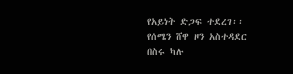የአይነት ድጋፍ ተደረገ፡፡ የሰሜን ሸዋ ዞን አስተዳደር በስሩ ካሉ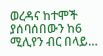ወረዳና ከተሞች ያሰባሰበውን ከ6 ሚሊየን ብር በላይ…